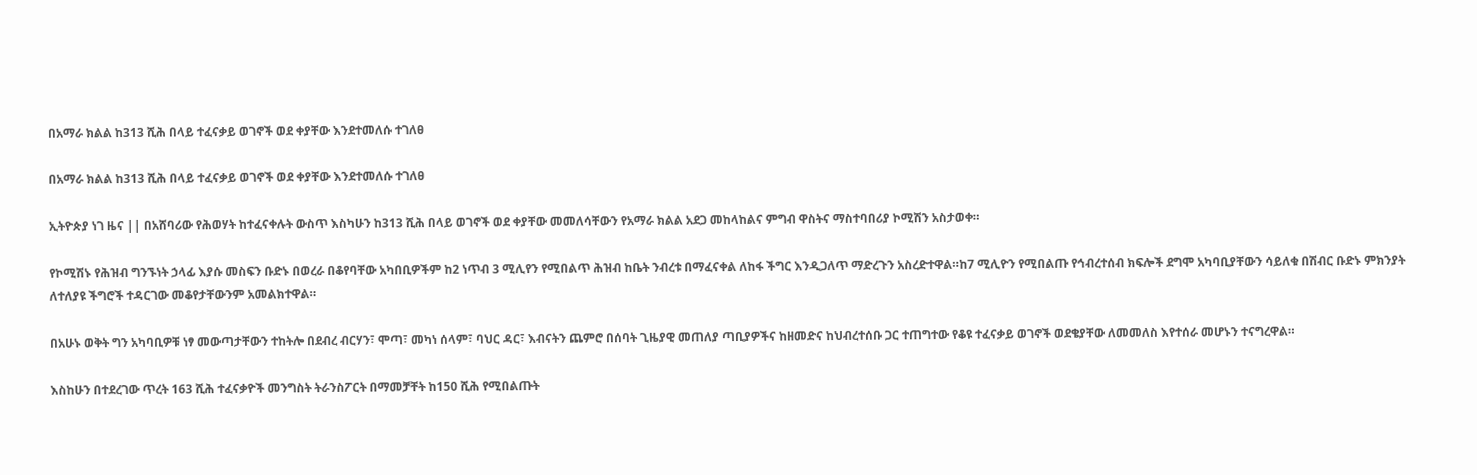በአማራ ክልል ከ313 ሺሕ በላይ ተፈናቃይ ወገኖች ወደ ቀያቸው እንደተመለሱ ተገለፀ

በአማራ ክልል ከ313 ሺሕ በላይ ተፈናቃይ ወገኖች ወደ ቀያቸው እንደተመለሱ ተገለፀ

ኢትዮጵያ ነገ ዜና || በአሸባሪው የሕወሃት ከተፈናቀሉት ውስጥ እስካሁን ከ313 ሺሕ በላይ ወገኖች ወደ ቀያቸው መመለሳቸውን የአማራ ክልል አደጋ መከላከልና ምግብ ዋስትና ማስተባበሪያ ኮሚሽን አስታወቀ።

የኮሚሽኑ የሕዝብ ግንኙነት ኃላፊ እያሱ መስፍን ቡድኑ በወረራ በቆየባቸው አካበቢዎችም ከ2 ነጥብ 3 ሚሊየን የሚበልጥ ሕዝብ ከቤት ንብረቱ በማፈናቀል ለከፋ ችግር እንዲጋለጥ ማድረጉን አስረድተዋል።ከ7 ሚሊዮን የሚበልጡ የኅብረተሰብ ክፍሎች ደግሞ አካባቢያቸውን ሳይለቁ በሽብር ቡድኑ ምክንያት ለተለያዩ ችግሮች ተዳርገው መቆየታቸውንም አመልክተዋል።

በአሁኑ ወቅት ግን አካባቢዎቹ ነፃ መውጣታቸውን ተከትሎ በደብረ ብርሃን፣ ሞጣ፣ መካነ ሰላም፣ ባህር ዳር፣ እብናትን ጨምሮ በሰባት ጊዜያዊ መጠለያ ጣቢያዎችና ከዘመድና ከህብረተሰቡ ጋር ተጠግተው የቆዩ ተፈናቃይ ወገኖች ወደቄያቸው ለመመለስ እየተሰራ መሆኑን ተናግረዋል።

እስከሁን በተደረገው ጥረት 163 ሺሕ ተፈናቃዮች መንግስት ትራንስፖርት በማመቻቸት ከ150 ሺሕ የሚበልጡት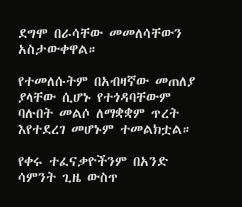ደግሞ በራሳቸው መመለሳቸውን አስታውቀዋል።

የተመለሱትም በአብዛኛው መጠለያ ያላቸው ሲሆኑ የተጎዳባቸውም ባሉበት መልሶ ለማቋቋም ጥረት እየተደረገ መሆኑም ተመልክቷል።

የቀሩ ተፈናቃዮችንም በአንድ ሳምንት ጊዜ ውስጥ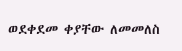ወደቀደመ ቀያቸው ለመመለስ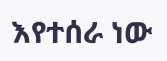እየተሰራ ነው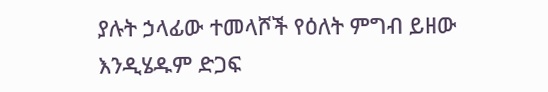ያሉት ኃላፊው ተመላሾች የዕለት ምግብ ይዘው እንዲሄዱም ድጋፍ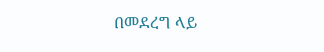በመደረግ ላይ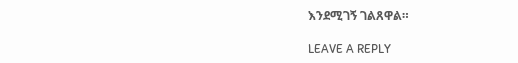እንደሚገኝ ገልጸዋል።

LEAVE A REPLY